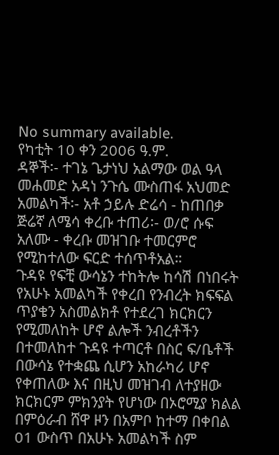No summary available.
የካቲት 10 ቀን 2006 ዓ.ም.
ዳኞች፡- ተገኔ ጌታነህ አልማው ወል ዓላ መሐመድ አዳነ ንጉሴ ሙስጠፋ አህመድ አመልካች፡- አቶ ኃይሉ ድሬሳ - ከጠበቃ ጅሬኛ ለሜሳ ቀረቡ ተጠሪ፡- ወ/ሮ ሱፍ አለሙ - ቀረቡ መዝገቡ ተመርምሮ የሚከተለው ፍርድ ተሰጥቶአል።
ጉዳዩ የፍቺ ውሳኔን ተከትሎ ከሳሽ በነበሩት የአሁኑ አመልካች የቀረበ የንብረት ክፍፍል ጥያቄን አስመልክቶ የተደረገ ክርክርን የሚመለከት ሆኖ ልሎች ንብረቶችን በተመለከተ ጉዳዩ ተጣርቶ በስር ፍ/ቤቶች በውሳኔ የተቋጨ ሲሆን አከራካሪ ሆኖ የቀጠለው እና በዚህ መዝገብ ለተያዘው ክርክርም ምክንያት የሆነው በኦሮሚያ ክልል በምዕራብ ሸዋ ዞን በአምቦ ከተማ በቀበል 01 ውስጥ በአሁኑ አመልካች ስም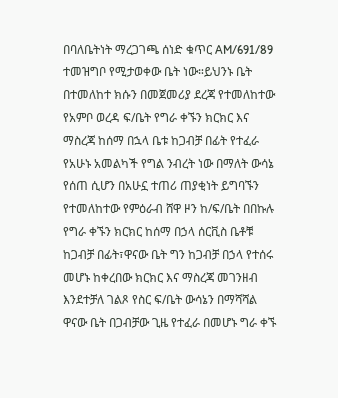በባለቤትነት ማረጋገጫ ሰነድ ቁጥር AM/691/89 ተመዝግቦ የሚታወቀው ቤት ነው።ይህንኑ ቤት በተመለከተ ክሱን በመጀመሪያ ደረጃ የተመለከተው የአምቦ ወረዳ ፍ/ቤት የግራ ቀኙን ክርክር እና ማስረጃ ከሰማ በኋላ ቤቱ ከጋብቻ በፊት የተፈራ የአሁኑ አመልካች የግል ንብረት ነው በማለት ውሳኔ የሰጠ ሲሆን በአሁኗ ተጠሪ ጠያቂነት ይግባኙን የተመለከተው የምዕራብ ሸዋ ዞን ከ/ፍ/ቤት በበኩሉ የግራ ቀኙን ክርክር ከሰማ በኃላ ሰርቪስ ቤቶቹ ከጋብቻ በፊት፣ዋናው ቤት ግን ከጋብቻ በኃላ የተሰሩ መሆኑ ከቀረበው ክርክር እና ማስረጃ መገንዘብ እንደተቻለ ገልጾ የስር ፍ/ቤት ውሳኔን በማሻሻል ዋናው ቤት በጋብቻው ጊዜ የተፈራ በመሆኑ ግራ ቀኙ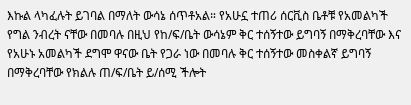እኩል ላካፈሉት ይገባል በማለት ውሳኔ ሰጥቶአል። የአሁኗ ተጠሪ ሰርቪስ ቤቶቹ የአመልካች የግል ንብረት ናቸው በመባሉ በዚህ የከ/ፍ/ቤት ውሳኔም ቅር ተሰኝተው ይግባኝ በማቅረባቸው እና የአሁኑ አመልካች ደግሞ ዋናው ቤት የጋራ ነው በመባሉ ቅር ተሰኝተው መስቀልኛ ይግባኝ በማቅረባቸው የክልሉ ጠ/ፍ/ቤት ይ/ሰሚ ችሎት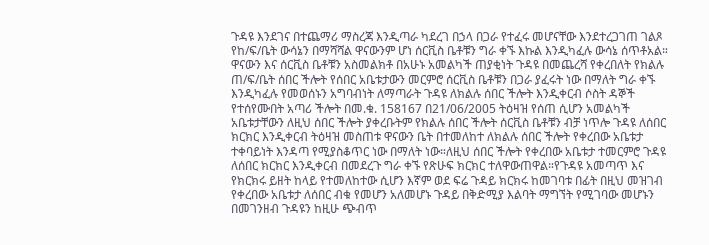ጉዳዩ እንደገና በተጨማሪ ማስረጃ እንዲጣራ ካደረገ በኃላ በጋራ የተፈሩ መሆናቸው እንደተረጋገጠ ገልጾ የከ/ፍ/ቤት ውሳኔን በማሻሻል ዋናውንም ሆነ ሰርቪስ ቤቶቹን ግራ ቀኙ እኩል እንዲካፈሉ ውሳኔ ሰጥቶአል።
ዋናውን እና ሰርቪስ ቤቶቹን አስመልክቶ በአሁኑ አመልካች ጠያቂነት ጉዳዩ በመጨረሻ የቀረበለት የክልሉ ጠ/ፍ/ቤት ሰበር ችሎት የሰበር አቤቱታውን መርምሮ ሰርቪስ ቤቶቹን በጋራ ያፈሩት ነው በማለት ግራ ቀኙ እንዲካፈሉ የመወሰኑን አግባብነት ለማጣራት ጉዳዩ ለክልሉ ሰበር ችሎት እንዲቀርብ ሶስት ዳኞች የተሰየሙበት አጣሪ ችሎት በመ.ቁ. 158167 በ21/06/2005 ትዕዛዝ የሰጠ ሲሆን አመልካች አቤቱታቸውን ለዚህ ሰበር ችሎት ያቀረቡትም የክልሉ ሰበር ችሎት ሰርቪስ ቤቶቹን ብቻ ነጥሎ ጉዳዩ ለሰበር ክርክር እንዲቀርብ ትዕዛዝ መስጠቱ ዋናውን ቤት በተመለከተ ለክልሉ ሰበር ችሎት የቀረበው አቤቱታ ተቀባይነት እንዳጣ የሚያስቆጥር ነው በማለት ነው።ለዚህ ሰበር ችሎት የቀረበው አቤቱታ ተመርምሮ ጉዳዩ ለሰበር ክርክር እንዲቀርብ በመደረጉ ግራ ቀኙ የጽሁፍ ክርክር ተለዋውጠዋል።የጉዳዩ አመጣጥ እና የክርክሩ ይዘት ከላይ የተመለከተው ሲሆን እኛም ወደ ፍሬ ጉዳይ ክርክሩ ከመገባቱ በፊት በዚህ መዝገብ የቀረበው አቤቱታ ለሰበር ብቁ የመሆን አለመሆኑ ጉዳይ በቅድሚያ እልባት ማግኘት የሚገባው መሆኑን በመገንዘብ ጉዳዩን ከዚሁ ጭብጥ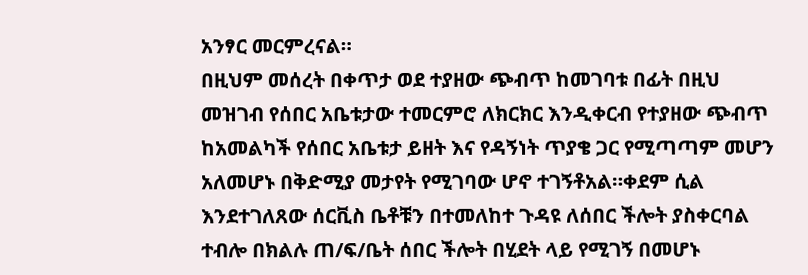አንፃር መርምረናል።
በዚህም መሰረት በቀጥታ ወደ ተያዘው ጭብጥ ከመገባቱ በፊት በዚህ መዝገብ የሰበር አቤቱታው ተመርምሮ ለክርክር እንዲቀርብ የተያዘው ጭብጥ ከአመልካች የሰበር አቤቱታ ይዘት እና የዳኝነት ጥያቄ ጋር የሚጣጣም መሆን አለመሆኑ በቅድሚያ መታየት የሚገባው ሆኖ ተገኝቶአል።ቀደም ሲል እንደተገለጸው ሰርቪስ ቤቶቹን በተመለከተ ጉዳዩ ለሰበር ችሎት ያስቀርባል ተብሎ በክልሉ ጠ/ፍ/ቤት ሰበር ችሎት በሂደት ላይ የሚገኝ በመሆኑ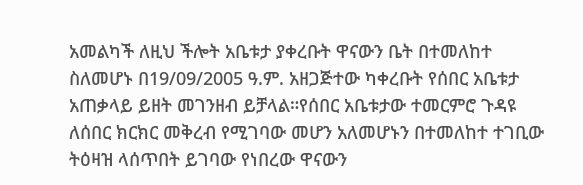አመልካች ለዚህ ችሎት አቤቱታ ያቀረቡት ዋናውን ቤት በተመለከተ ስለመሆኑ በ19/09/2005 ዓ.ም. አዘጋጅተው ካቀረቡት የሰበር አቤቱታ አጠቃላይ ይዘት መገንዘብ ይቻላል።የሰበር አቤቱታው ተመርምሮ ጉዳዩ ለሰበር ክርክር መቅረብ የሚገባው መሆን አለመሆኑን በተመለከተ ተገቢው ትዕዛዝ ላሰጥበት ይገባው የነበረው ዋናውን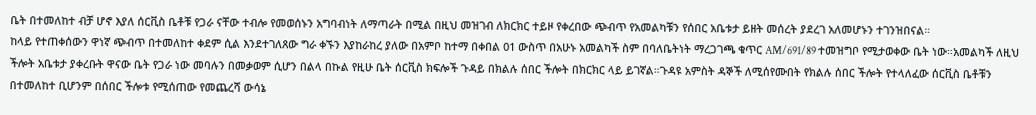ቤት በተመለከተ ብቻ ሆኖ እያለ ሰርቪስ ቤቶቹ የጋራ ናቸው ተብሎ የመወሰኑን አግባብነት ለማጣራት በሚል በዚህ መዝገብ ለክርክር ተይዞ የቀረበው ጭብጥ የአመልካቹን የሰበር አቤቱታ ይዘት መሰረት ያደረገ አለመሆኑን ተገንዝበናል።
ከላይ የተጠቀሰውን ዋነኛ ጭብጥ በተመለከተ ቀደም ሲል እንደተገለጸው ግራ ቀኙን እያከራከረ ያለው በአምቦ ከተማ በቀበል 01 ውስጥ በአሁኑ አመልካች ስም በባለቤትነት ማረጋገጫ ቁጥር AM/691/89 ተመዝግቦ የሚታወቀው ቤት ነው።አመልካች ለዚህ ችሎት አቤቱታ ያቀረቡት ዋናው ቤት የጋራ ነው መባሉን በመቃወም ሲሆን በልላ በኩል የዚሁ ቤት ሰርቪስ ክፍሎች ጉዳይ በክልሉ ሰበር ችሎት በክርክር ላይ ይገኛል።ጉዳዩ አምስት ዳኞች ለሚሰየሙበት የክልሉ ሰበር ችሎት የተላለፈው ሰርቪስ ቤቶቹን በተመለከተ ቢሆንም በሰበር ችሎቱ የሚሰጠው የመጨረሻ ውሳኔ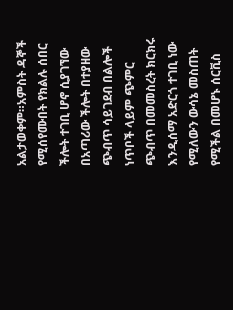አልታወቀም።አምስት ዳኞች የሚሰየሙበት የክልሉ ሰበር ችሎት ተገቢ ሆኖ ሲያገኘው በአጣሪው ችሎት በተያዘው ጭብጥ ሳይገደብ በልሎች ነጥቦች ላይም ጭምር ጭብጥ በመመስረት ክርክሩ እንዲሰማ አድርጎ ተገቢ ነው የሚለውን ውሳኔ መስጠት የሚችል በመሆኑ ሰርቪስ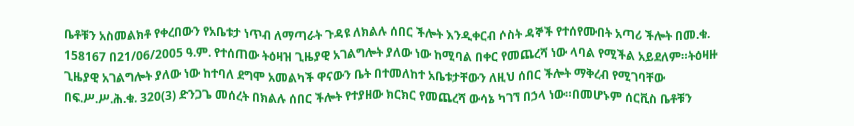ቤቶቹን አስመልክቶ የቀረበውን የአቤቱታ ነጥብ ለማጣራት ጉዳዩ ለክልሉ ሰበር ችሎት እንዲቀርብ ሶስት ዳኞች የተሰየሙበት አጣሪ ችሎት በመ.ቁ. 158167 በ21/06/2005 ዓ.ም. የተሰጠው ትዕዛዝ ጊዜያዊ አገልግሎት ያለው ነው ከሚባል በቀር የመጨረሻ ነው ላባል የሚችል አይደለም።ትዕዛዙ ጊዜያዊ አገልግሎት ያለው ነው ከተባለ ደግሞ አመልካች ዋናውን ቤት በተመለከተ አቤቱታቸውን ለዚህ ሰበር ችሎት ማቅረብ የሚገባቸው በፍ.ሥ.ሥ.ሕ.ቁ. 320(3) ድንጋጌ መሰረት በክልሉ ሰበር ችሎት የተያዘው ክርክር የመጨረሻ ውሳኔ ካገኘ በኃላ ነው።በመሆኑም ሰርቪስ ቤቶቹን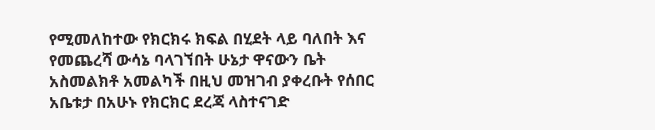የሚመለከተው የክርክሩ ክፍል በሂደት ላይ ባለበት እና የመጨረሻ ውሳኔ ባላገኘበት ሁኔታ ዋናውን ቤት አስመልክቶ አመልካች በዚህ መዝገብ ያቀረቡት የሰበር አቤቱታ በአሁኑ የክርክር ደረጃ ላስተናገድ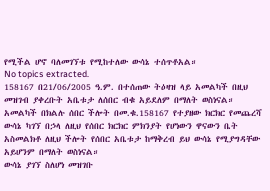የሚችል ሆኖ ባለመገኘቱ የሚከተለው ውሳኔ ተሰጥቶአል።
No topics extracted.
158167 በ21/06/2005 ዓ.ም. በተሰጠው ትዕዛዝ ላይ አመልካች በዚህ መዝገብ ያቀረቡት አቤቱታ ለሰበር ብቁ አይደለም በማለት ወስነናል።
አመልካች በክልሉ ሰበር ችሎት በመ.ቁ.158167 የተያዘው ክርክር የመጨረሻ ውሳኔ ካገኘ በኃላ ለዚህ የሰበር ክርክር ምክንያት የሆነውን ዋናውን ቤት አስመልክቶ ለዚህ ችሎት የሰበር አቤቱታ ከማቅረብ ይህ ውሳኔ የሚያግዳቸው አይሆንም በማለት ወስነናል።
ውሳኔ ያገኘ ስለሆነ መዝገቡ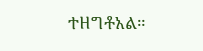ተዘግቶአል።